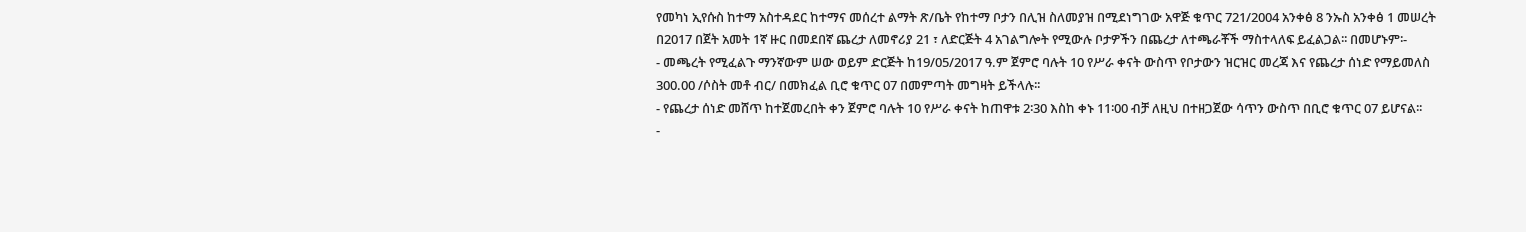የመካነ ኢየሱስ ከተማ አስተዳደር ከተማና መሰረተ ልማት ጽ/ቤት የከተማ ቦታን በሊዝ ስለመያዝ በሚደነግገው አዋጅ ቁጥር 721/2004 አንቀፅ 8 ንኡስ አንቀፅ 1 መሠረት በ2017 በጀት አመት 1ኛ ዙር በመደበኛ ጨረታ ለመኖሪያ 21 ፣ ለድርጅት 4 አገልግሎት የሚውሉ ቦታዎችን በጨረታ ለተጫራቾች ማስተላለፍ ይፈልጋል፡፡ በመሆኑም፡-
- መጫረት የሚፈልጉ ማንኛውም ሠው ወይም ድርጅት ከ19/05/2017 ዓ.ም ጀምሮ ባሉት 10 የሥራ ቀናት ውስጥ የቦታውን ዝርዝር መረጃ እና የጨረታ ሰነድ የማይመለስ 300.00 /ሶስት መቶ ብር/ በመክፈል ቢሮ ቁጥር 07 በመምጣት መግዛት ይችላሉ፡፡
- የጨረታ ሰነድ መሸጥ ከተጀመረበት ቀን ጀምሮ ባሉት 10 የሥራ ቀናት ከጠዋቱ 2፡30 እስከ ቀኑ 11፡00 ብቻ ለዚህ በተዘጋጀው ሳጥን ውስጥ በቢሮ ቁጥር 07 ይሆናል፡፡
-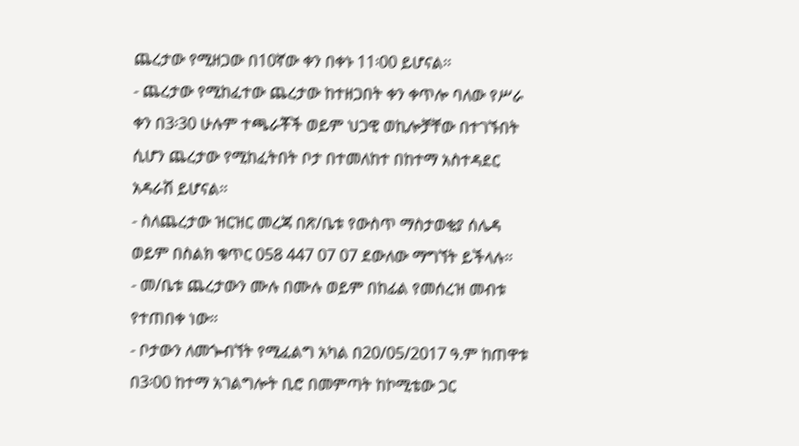ጨረታው የሚዘጋው በ10ኛው ቀን በቀኑ 11፡00 ይሆናል፡፡
- ጨረታው የሚከፈተው ጨረታው ከተዘጋበት ቀን ቀጥሎ ባለው የሥራ ቀን በ3፡30 ሁሉም ተጫራቾች ወይም ህጋዊ ወኪሎቻቸው በተገኙበት ሲሆን ጨረታው የሚከፈትበት ቦታ በተመለከተ በከተማ አስተዳደር አዳራሽ ይሆናል፡፡
- ስለጨረታው ዝርዝር መረጃ በጽ/ቤቱ የውስጥ ማስታወቂያ ሰሌዳ ወይም በስልክ ቁጥር 058 447 07 07 ደውለው ማግኘት ይችላሉ፡፡
- መ/ቤቱ ጨረታውን ሙሉ በሙሉ ወይም በከፊል የመሰረዝ መብቱ የተጠበቀ ነው፡፡
- ቦታውን ለመጐብኘት የሚፈልግ አካል በ20/05/2017 ዓ.ም ከጠዋቱ በ3፡00 ከተማ አገልግሎት ቢሮ በመምጣት ከኮሚቴው ጋር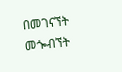በመገናኘት መጐብኘት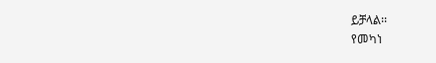ይቻላል፡፡
የመካነ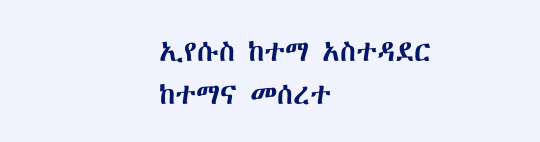ኢየሱስ ከተማ አስተዳደር ከተማና መሰረተ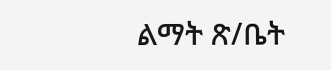ልማት ጽ/ቤት